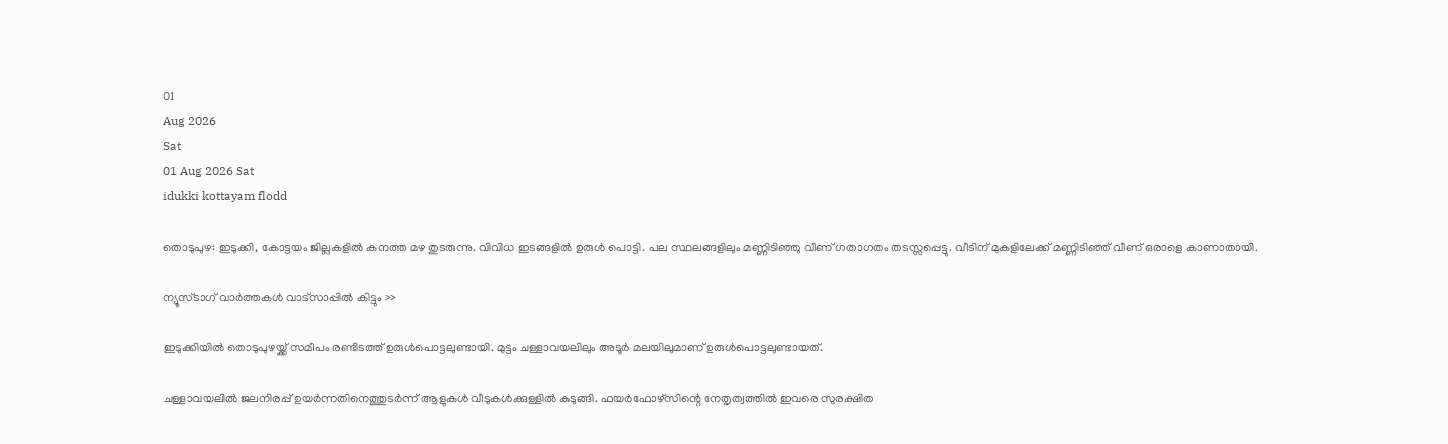01
Aug 2026
Sat
01 Aug 2026 Sat
idukki kottayam flodd

തൊടുപുഴ: ഇടുക്കി, കോട്ടയം ജില്ലകളില്‍ കനത്ത മഴ തുടരുന്നു. വിവിധ ഇടങ്ങളില്‍ ഉരുള്‍ പൊട്ടി. പല സ്ഥലങ്ങളിലും മണ്ണിടിഞ്ഞു വീണ് ഗതാഗതം തടസ്സപ്പെട്ടു. വീടിന് മുകളിലേക്ക് മണ്ണിടിഞ്ഞ് വീണ് ഒരാളെ കാണാതായി.

ന്യൂസ്ടാഗ് വാര്‍ത്തകള്‍ വാട്‌സാപ്പില്‍ കിട്ടും >>

ഇടുക്കിയില്‍ തൊടുപുഴയ്ക്ക് സമീപം രണ്ടിടത്ത് ഉരുള്‍പൊട്ടലുണ്ടായി. മുട്ടം ചള്ളാവയലിലും അടൂര്‍ മലയിലുമാണ് ഉരുള്‍പൊട്ടലുണ്ടായത്.

ചള്ളാവയലില്‍ ജലനിരപ്പ് ഉയര്‍ന്നതിനെത്തുടര്‍ന്ന് ആളുകള്‍ വീടുകള്‍ക്കുള്ളില്‍ കുടുങ്ങി. ഫയര്‍ഫോഴ്‌സിന്റെ നേതൃത്വത്തില്‍ ഇവരെ സുരക്ഷിത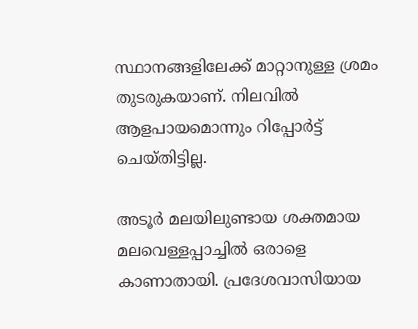സ്ഥാനങ്ങളിലേക്ക് മാറ്റാനുള്ള ശ്രമം തുടരുകയാണ്. നിലവില്‍ ആളപായമൊന്നും റിപ്പോര്‍ട്ട് ചെയ്തിട്ടില്ല.

അടൂര്‍ മലയിലുണ്ടായ ശക്തമായ മലവെള്ളപ്പാച്ചില്‍ ഒരാളെ കാണാതായി. പ്രദേശവാസിയായ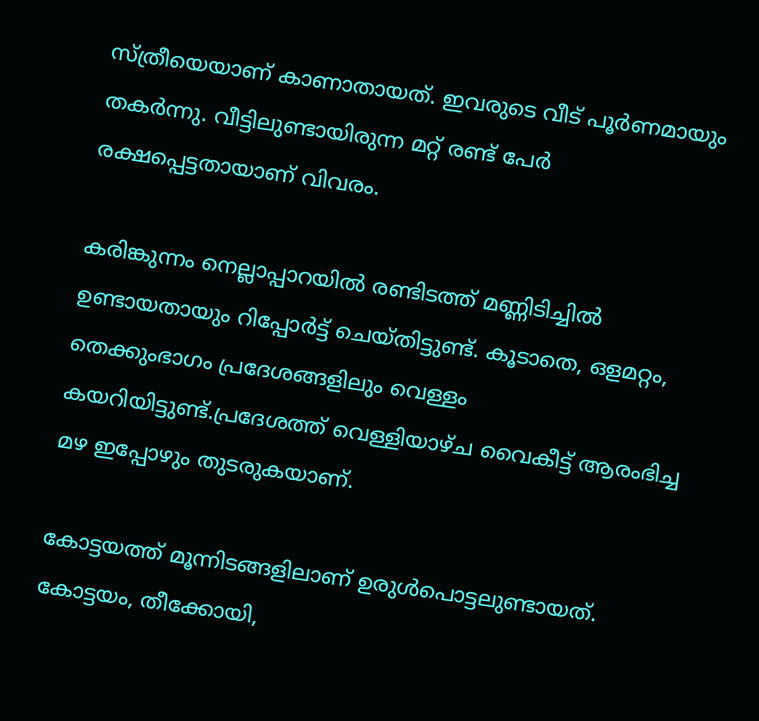സ്ത്രീയെയാണ് കാണാതായത്. ഇവരുടെ വീട് പൂര്‍ണമായും തകര്‍ന്നു. വീട്ടിലുണ്ടായിരുന്ന മറ്റ് രണ്ട് പേര്‍ രക്ഷപ്പെട്ടതായാണ് വിവരം.

കരിങ്കുന്നം നെല്ലാപ്പാറയില്‍ രണ്ടിടത്ത് മണ്ണിടിച്ചില്‍ ഉണ്ടായതായും റിപ്പോര്‍ട്ട് ചെയ്തിട്ടുണ്ട്. കൂടാതെ, ഒളമറ്റം, തെക്കുംഭാഗം പ്രദേശങ്ങളിലും വെള്ളം കയറിയിട്ടുണ്ട്.പ്രദേശത്ത് വെള്ളിയാഴ്ച വൈകീട്ട് ആരംഭിച്ച മഴ ഇപ്പോഴും തുടരുകയാണ്.

കോട്ടയത്ത് മൂന്നിടങ്ങളിലാണ് ഉരുള്‍പൊട്ടലുണ്ടായത്. കോട്ടയം, തീക്കോയി,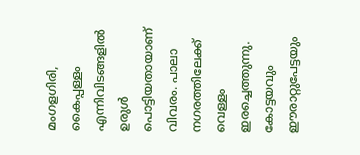മംഗളഗിരി, കൈപ്പള്ളം എന്നിവിടങ്ങളില്‍ ഉരുള്‍ പൊട്ടിയതായാണ് വിവരം. പാലാ നഗരത്തിലേക്ക് വെള്ളം ഇരച്ചെത്തുന്നു. കോട്ടയവും ഈരാറ്റുപേട്ടയും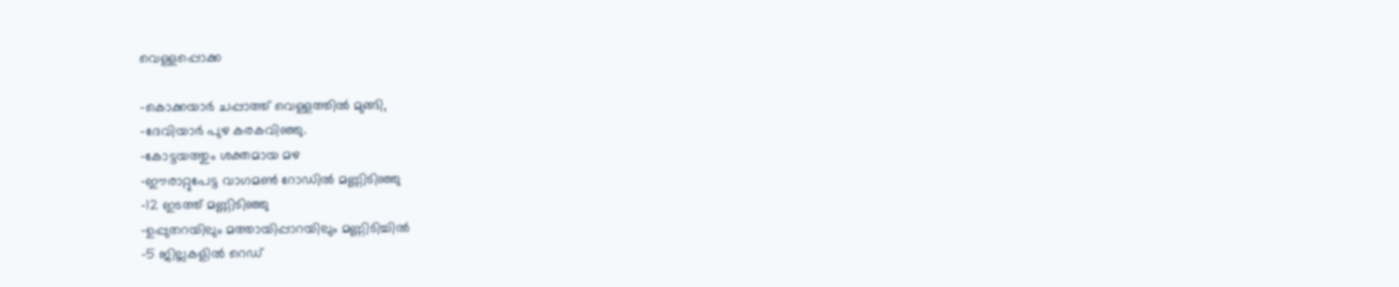വെള്ളപ്പൊക്ക

-കൊക്കയാര്‍ ചപ്പാത്ത് വെള്ളത്തില്‍ മുങ്ങി,
-ദേവിയാര്‍ പുഴ കരകവിഞ്ഞു.
-കോട്ടയത്തും ശക്തമായ മഴ
-ഈരാറ്റുപേട്ട വാഗമണ്‍ റോഡില്‍ മണ്ണിടിഞ്ഞു
-12 ഇടത്ത് മണ്ണിടിഞ്ഞു
-ഉപ്പുതറയിലും മത്തായിപ്പാറയിലും മണ്ണിടിച്ചില്‍
-5 ജില്ലകളില്‍ റെഡ്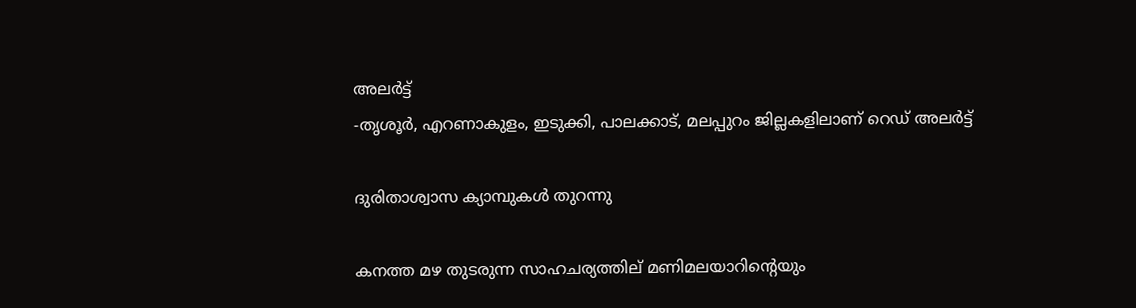അലര്‍ട്ട്
-തൃശൂര്‍, എറണാകുളം, ഇടുക്കി, പാലക്കാട്, മലപ്പുറം ജില്ലകളിലാണ് റെഡ് അലര്‍ട്ട്

ദുരിതാശ്വാസ ക്യാമ്പുകള്‍ തുറന്നു

കനത്ത മഴ തുടരുന്ന സാഹചര്യത്തില് മണിമലയാറിന്റെയും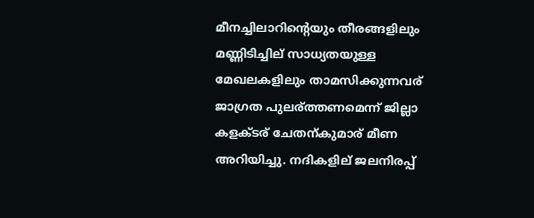മീനച്ചിലാറിന്റെയും തീരങ്ങളിലും മണ്ണിടിച്ചില് സാധ്യതയുള്ള മേഖലകളിലും താമസിക്കുന്നവര് ജാഗ്രത പുലര്ത്തണമെന്ന് ജില്ലാ കളക്ടര് ചേതന്കുമാര് മീണ അറിയിച്ചു. നദികളില് ജലനിരപ്പ്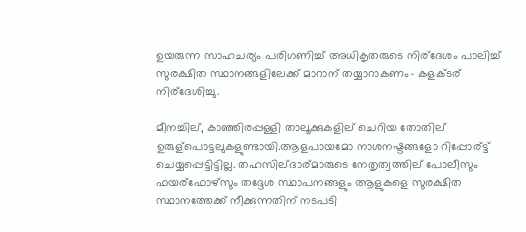ഉയരുന്ന സാഹചര്യം പരിഗണിച്ച് അധികൃതരുടെ നിര്ദേശം പാലിച്ച് സുരക്ഷിത സ്ഥാനങ്ങളിലേക്ക് മാറാന് തയ്യാറാകണം- കളക്ടര് നിര്ദേശിച്ചു.

മീനച്ചില്, കാഞ്ഞിരപ്പള്ളി താലൂക്കുകളില് ചെറിയ തോതില് ഉരുള്പൊട്ടലുകളുണ്ടായി.ആളപായമോ നാശനഷ്ടങ്ങളോ റിപ്പോര്ട്ട് ചെയ്യപ്പെട്ടിട്ടില്ല. തഹസില്ദാര്മാരുടെ നേതൃത്വത്തില് പോലീസും ഫയര്ഫോഴ്സും തദ്ദേശ സ്ഥാപനങ്ങളും ആളുകളെ സുരക്ഷിത സ്ഥാനത്തേക്ക് നീക്കുന്നതിന് നടപടി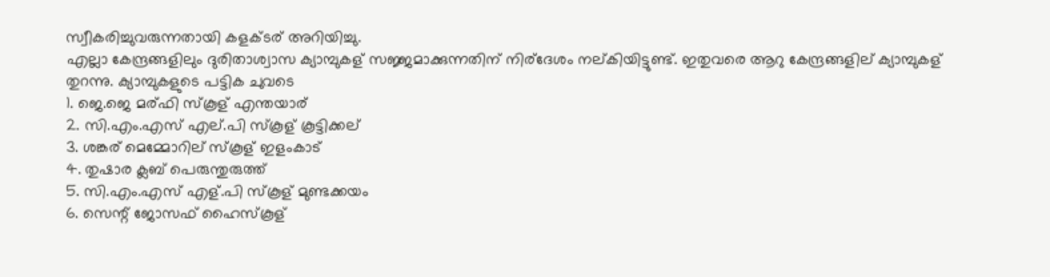സ്വീകരിച്ചുവരുന്നതായി കളക്ടര് അറിയിച്ചു.
എല്ലാ കേന്ദ്രങ്ങളിലും ദുരിതാശ്വാസ ക്യാമ്പുകള് സജ്ജമാക്കുന്നതിന് നിര്ദേശം നല്കിയിട്ടുണ്ട്. ഇതുവരെ ആറു കേന്ദ്രങ്ങളില് ക്യാമ്പുകള് തുറന്നു. ക്യാമ്പുകളുടെ പട്ടിക ചുവടെ
1. ജെ.ജെ മര്ഫി സ്കൂള് എന്തയാര്
2. സി.എം.എസ് എല്.പി സ്കൂള് കൂട്ടിക്കല്
3. ശങ്കര് മെമ്മോറില് സ്കൂള് ഇളംകാട്
4. തുഷാര ക്ലബ് പെരുന്തുരുത്ത്
5. സി.എം.എസ് എള്.പി സ്കൂള് മുണ്ടക്കയം
6. സെന്റ് ജോസഫ് ഹൈസ്കൂള്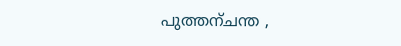പുത്തന്ചന്ത ,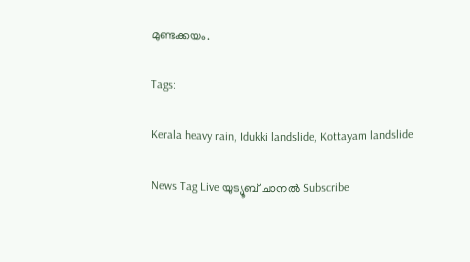മുണ്ടക്കയം.

Tags:

Kerala heavy rain, Idukki landslide, Kottayam landslide

News Tag Live യുട്യൂബ് ചാനല്‍ Subscribe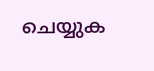ചെയ്യുക